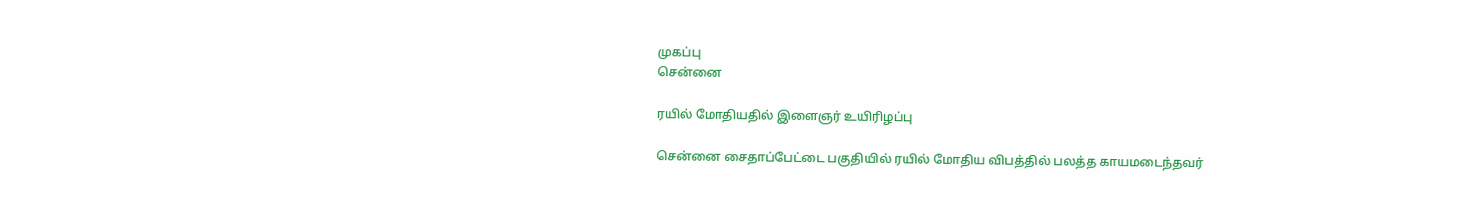முகப்பு
சென்னை

ரயில் மோதியதில் இளைஞர் உயிரிழப்பு

சென்னை சைதாப்பேட்டை பகுதியில் ரயில் மோதிய விபத்தில் பலத்த காயமடைந்தவர்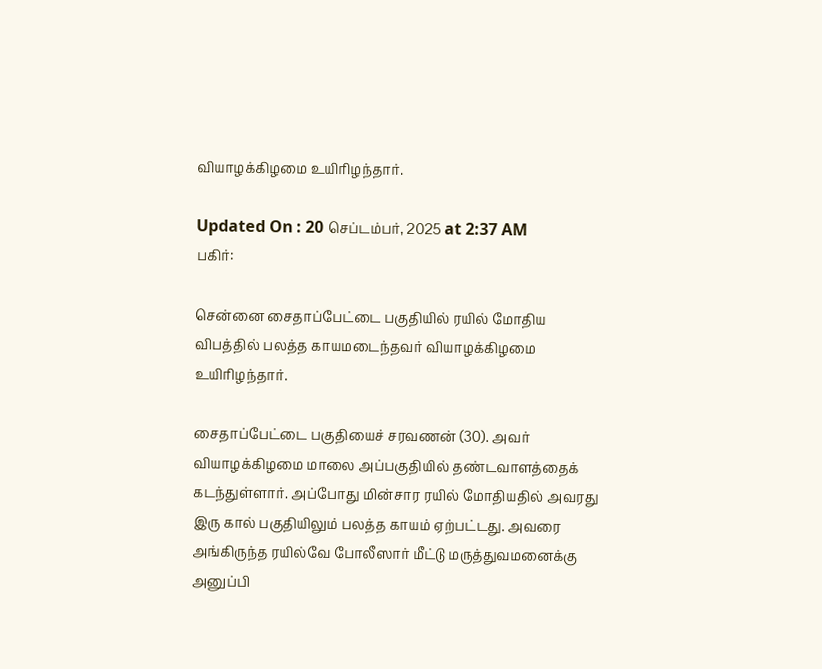வியாழக்கிழமை உயிரிழந்தார்.

Updated On : 20 செப்டம்பர், 2025 at 2:37 AM
பகிர்:

சென்னை சைதாப்பேட்டை பகுதியில் ரயில் மோதிய விபத்தில் பலத்த காயமடைந்தவர் வியாழக்கிழமை உயிரிழந்தார்.

சைதாப்பேட்டை பகுதியைச் சரவணன் (30). அவர் வியாழக்கிழமை மாலை அப்பகுதியில் தண்டவாளத்தைக் கடந்துள்ளார். அப்போது மின்சார ரயில் மோதியதில் அவரது இரு கால் பகுதியிலும் பலத்த காயம் ஏற்பட்டது. அவரை அங்கிருந்த ரயில்வே போலீஸார் மீட்டு மருத்துவமனைக்கு அனுப்பி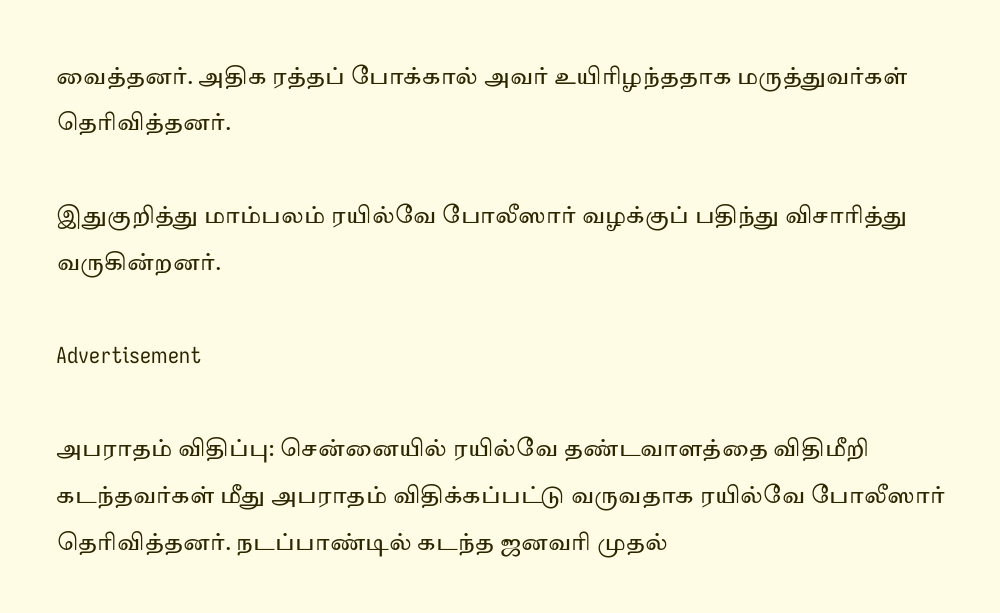வைத்தனர். அதிக ரத்தப் போக்கால் அவர் உயிரிழந்ததாக மருத்துவர்கள் தெரிவித்தனர்.

இதுகுறித்து மாம்பலம் ரயில்வே போலீஸார் வழக்குப் பதிந்து விசாரித்து வருகின்றனர்.

Advertisement

அபராதம் விதிப்பு: சென்னையில் ரயில்வே தண்டவாளத்தை விதிமீறி கடந்தவர்கள் மீது அபராதம் விதிக்கப்பட்டு வருவதாக ரயில்வே போலீஸார் தெரிவித்தனர். நடப்பாண்டில் கடந்த ஜனவரி முதல்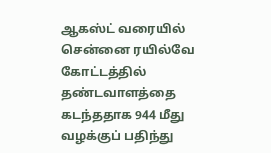ஆகஸ்ட் வரையில் சென்னை ரயில்வே கோட்டத்தில் தண்டவாளத்தை கடந்ததாக 944 மீது வழக்குப் பதிந்து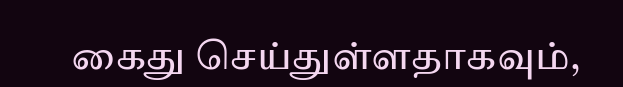கைது செய்துள்ளதாகவும்,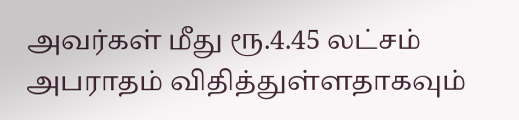அவர்கள் மீது ரூ.4.45 லட்சம் அபராதம் விதித்துள்ளதாகவும்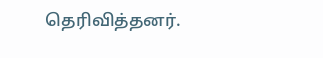தெரிவித்தனர்.